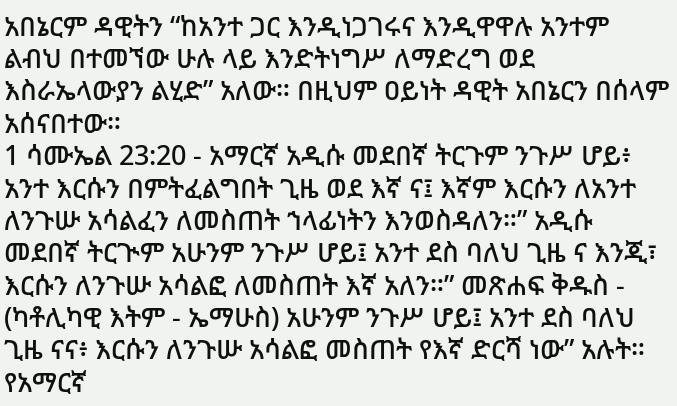አበኔርም ዳዊትን “ከአንተ ጋር እንዲነጋገሩና እንዲዋዋሉ አንተም ልብህ በተመኘው ሁሉ ላይ እንድትነግሥ ለማድረግ ወደ እስራኤላውያን ልሂድ” አለው። በዚህም ዐይነት ዳዊት አበኔርን በሰላም አሰናበተው።
1 ሳሙኤል 23:20 - አማርኛ አዲሱ መደበኛ ትርጉም ንጉሥ ሆይ፥ አንተ እርሱን በምትፈልግበት ጊዜ ወደ እኛ ና፤ እኛም እርሱን ለአንተ ለንጉሡ አሳልፈን ለመስጠት ኀላፊነትን እንወስዳለን።” አዲሱ መደበኛ ትርጒም አሁንም ንጉሥ ሆይ፤ አንተ ደስ ባለህ ጊዜ ና እንጂ፣ እርሱን ለንጉሡ አሳልፎ ለመስጠት እኛ አለን።” መጽሐፍ ቅዱስ - (ካቶሊካዊ እትም - ኤማሁስ) አሁንም ንጉሥ ሆይ፤ አንተ ደስ ባለህ ጊዜ ናና፥ እርሱን ለንጉሡ አሳልፎ መስጠት የእኛ ድርሻ ነው” አሉት። የአማርኛ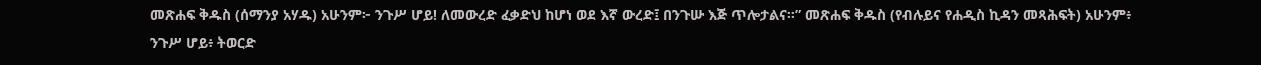መጽሐፍ ቅዱስ (ሰማንያ አሃዱ) አሁንም፦ ንጉሥ ሆይ! ለመውረድ ፈቃድህ ከሆነ ወደ እኛ ውረድ፤ በንጉሡ እጅ ጥሎታልና።” መጽሐፍ ቅዱስ (የብሉይና የሐዲስ ኪዳን መጻሕፍት) አሁንም፥ ንጉሥ ሆይ፥ ትወርድ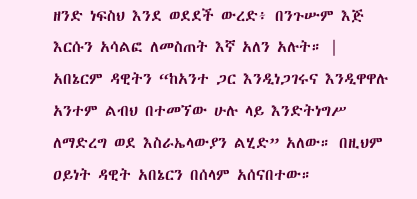ዘንድ ነፍስህ እንደ ወደደች ውረድ፥ በንጉሡም እጅ እርሱን አሳልፎ ለመስጠት እኛ አለን አሉት። |
አበኔርም ዳዊትን “ከአንተ ጋር እንዲነጋገሩና እንዲዋዋሉ አንተም ልብህ በተመኘው ሁሉ ላይ እንድትነግሥ ለማድረግ ወደ እስራኤላውያን ልሂድ” አለው። በዚህም ዐይነት ዳዊት አበኔርን በሰላም አሰናበተው።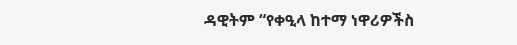ዳዊትም “የቀዒላ ከተማ ነዋሪዎችስ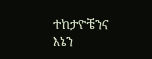ተከታዮቼንና እኔን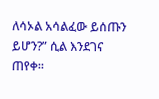ለሳኦል አሳልፈው ይሰጡን ይሆን?” ሲል እንደገና ጠየቀ።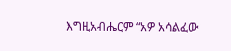እግዚአብሔርም “አዎ አሳልፈው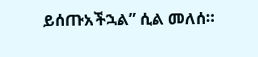ይሰጡአችኋል” ሲል መለሰ።